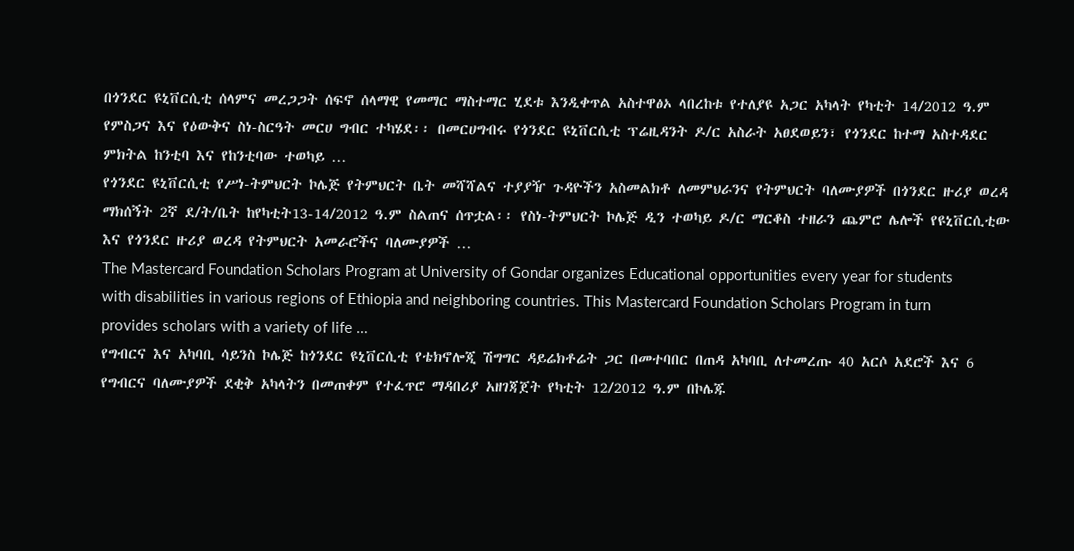በጎንደር ዩኒቨርሲቲ ሰላምና መረጋጋት ሰፍኖ ሰላማዊ የመማር ማስተማር ሂደቱ እንዲቀጥል አስተዋፅኦ ላበረከቱ የተለያዩ አጋር አካላት የካቲት 14/2012 ዓ.ም የምስጋና እና የዕውቅና ስነ-ስርዓት መርሀ ግብር ተካሄደ፡፡ በመርሀግብሩ የጎንደር ዩኒቨርሲቲ ፕሬዚዳንት ዶ/ር አስራት አፀደወይን፣ የጎንደር ከተማ አስተዳደር ምክትል ከንቲባ እና የከንቲባው ተወካይ …
የጎንደር ዩኒቨርሲቲ የሥነ-ትምህርት ኮሌጅ የትምህርት ቤት መሻሻልና ተያያዥ ጉዳዮችን አስመልክቶ ለመምህራንና የትምህርት ባለሙያዎች በጎንደር ዙሪያ ወረዳ ማክሰኝት 2ኛ ደ/ት/ቤት ከየካቲት13-14/2012 ዓ.ም ስልጠና ሰጥቷል፡፡ የስነ-ትምህርት ኮሌጅ ዲን ተወካይ ዶ/ር ማርቆስ ተዘራን ጨምሮ ሌሎች የዩኒቨርሲቲው እና የጎንደር ዙሪያ ወረዳ የትምህርት አመራሮችና ባለሙያዎች …
The Mastercard Foundation Scholars Program at University of Gondar organizes Educational opportunities every year for students with disabilities in various regions of Ethiopia and neighboring countries. This Mastercard Foundation Scholars Program in turn provides scholars with a variety of life …
የግብርና እና አካባቢ ሳይንስ ኮሌጅ ከጎንደር ዩኒቨርሲቲ የቴክኖሎጂ ሽግግር ዳይሬክቶሬት ጋር በመተባበር በጠዳ አካባቢ ለተመረጡ 40 አርሶ አደሮች እና 6 የግብርና ባለሙያዎች ደቂቅ አካላትን በመጠቀም የተፈጥሮ ማዳበሪያ አዘገጃጀት የካቲት 12/2012 ዓ.ም በኮሌጁ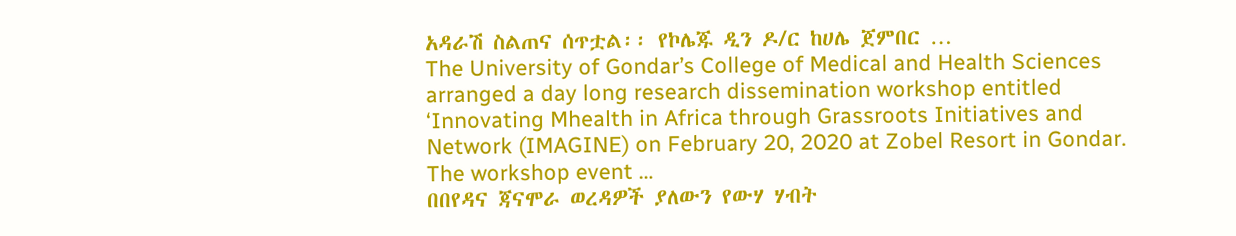አዳራሽ ስልጠና ሰጥቷል፡፡ የኮሌጁ ዲን ዶ/ር ከሀሌ ጀምበር …
The University of Gondar’s College of Medical and Health Sciences arranged a day long research dissemination workshop entitled ‘Innovating Mhealth in Africa through Grassroots Initiatives and Network (IMAGINE) on February 20, 2020 at Zobel Resort in Gondar. The workshop event …
በበየዳና ጃናሞራ ወረዳዎች ያለውን የውሃ ሃብት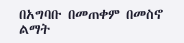በአግባቡ በመጠቀም በመስኖ ልማት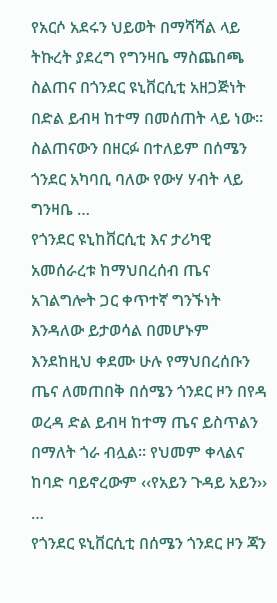የአርሶ አደሩን ህይወት በማሻሻል ላይ ትኩረት ያደረግ የግንዛቤ ማስጨበጫ ስልጠና በጎንደር ዩኒቨርሲቲ አዘጋጅነት በድል ይብዛ ከተማ በመሰጠት ላይ ነው፡፡ ስልጠናውን በዘርፉ በተለይም በሰሜን ጎንደር አካባቢ ባለው የውሃ ሃብት ላይ ግንዛቤ …
የጎንደር ዩኒከቨርሲቲ እና ታሪካዊ አመሰራረቱ ከማህበረሰብ ጤና አገልግሎት ጋር ቀጥተኛ ግንኙነት እንዳለው ይታወሳል በመሆኑም እንደከዚህ ቀደሙ ሁሉ የማህበረሰቡን ጤና ለመጠበቅ በሰሜን ጎንደር ዞን በየዳ ወረዳ ድል ይብዛ ከተማ ጤና ይስጥልን በማለት ጎራ ብሏል፡፡ የህመም ቀላልና ከባድ ባይኖረውም ‹‹የአይን ጉዳይ አይን›› …
የጎንደር ዩኒቨርሲቲ በሰሜን ጎንደር ዞን ጃን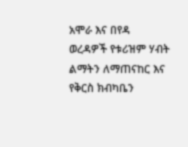አሞራ እና በየዳ ወረዳዎች የቱሪዝም ሃብት ልማትን ለማጠናከር እና የቅርስ ክብካቤን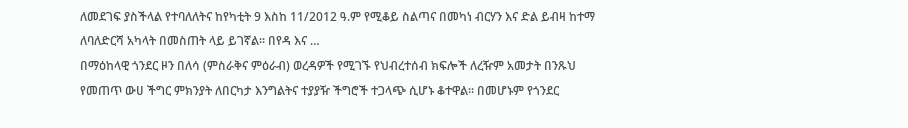ለመደገፍ ያስችላል የተባለለትና ከየካቲት 9 እስከ 11/2012 ዓ.ም የሚቆይ ስልጣና በመካነ ብርሃን እና ድል ይብዛ ከተማ ለባለድርሻ አካላት በመስጠት ላይ ይገኛል፡፡ በየዳ እና …
በማዕከላዊ ጎንደር ዞን በለሳ (ምስራቅና ምዕራብ) ወረዳዎች የሚገኙ የህብረተሰብ ክፍሎች ለረዥም አመታት በንጹህ የመጠጥ ውሀ ችግር ምክንያት ለበርካታ እንግልትና ተያያዥ ችግሮች ተጋላጭ ሲሆኑ ቆተዋል፡፡ በመሆኑም የጎንደር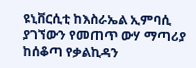ዩኒቨርሲቲ ከእስራኤል ኢምባሲ ያገኘውን የመጠጥ ውሃ ማጣሪያ ከሰቆጣ የቃልኪዳን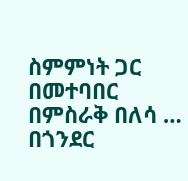ስምምነት ጋር በመተባበር በምስራቅ በለሳ …
በጎንደር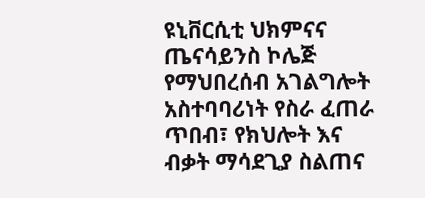ዩኒቨርሲቲ ህክምናና ጤናሳይንስ ኮሌጅ የማህበረሰብ አገልግሎት አስተባባሪነት የስራ ፈጠራ ጥበብ፣ የክህሎት እና ብቃት ማሳደጊያ ስልጠና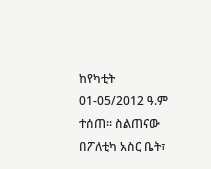ከየካቲት 01-05/2012 ዓ.ም ተሰጠ፡፡ ስልጠናው በፖለቲካ አስር ቤት፣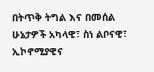በትጥቅ ትግል እና በመሰል ሁኔታዎች አካላዊ፣ ስነ ልቦናዊ፣ ኢኮኖሚያዊና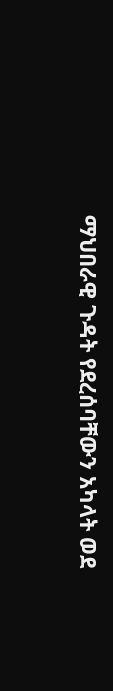ማህበራዊ ጉዳት የደረሰባቸውን አካላት ወደ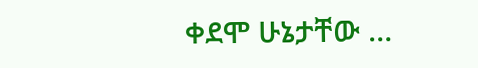ቀደሞ ሁኔታቸው …